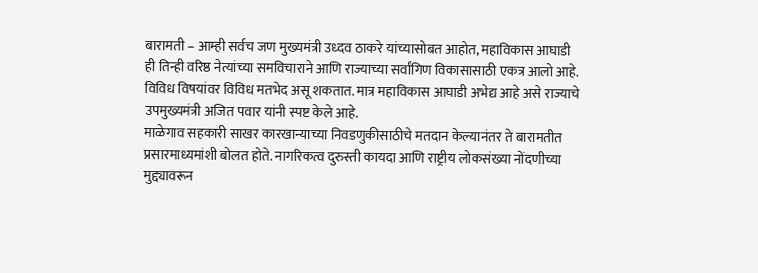बारामती – आम्ही सर्वच जण मुख्यमंत्री उध्दव ठाकरे यांच्यासोबत आहोत, महाविकास आघाडी ही तिन्ही वरिष्ठ नेत्यांच्या समविचाराने आणि राज्याच्या सर्वांगिण विकासासाठी एकत्र आलो आहे. विविध विषयांवर विविध मतभेद असू शकतात. मात्र महाविकास आघाडी अभेद्य आहे असे राज्याचे उपमुख्यमंत्री अजित पवार यांनी स्पष्ट केले आहे.
माळेगाव सहकारी साखर कारखान्याच्या निवडणुकीसाठीचे मतदान केल्यानंतर ते बारामतीत प्रसारमाध्यमांशी बोलत होते. नागरिकत्व दुरुस्ती कायदा आणि राष्ट्रीय लोकसंख्या नोंदणीच्या मुद्द्यावरून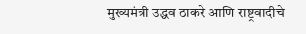मुख्यमंत्री उद्धव ठाकरे आणि राष्ट्रवादीचे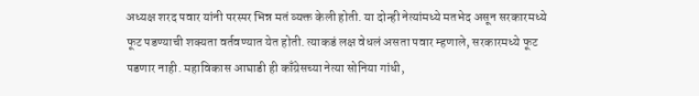अध्यक्ष शरद पवार यांनी परस्पर भिन्न मतं व्यक्त केली होती. या दोन्ही नेत्यांमध्ये मतभेद असून सरकारमध्ये फूट पडण्याची शक्यता वर्तवण्यात येत होती. त्याकडं लक्ष वेधलं असता पवार म्हणाले, सरकारमध्ये फूट पडणार नाही. महाविकास आघाडी ही काँग्रेसच्या नेत्या सोनिया गांधी,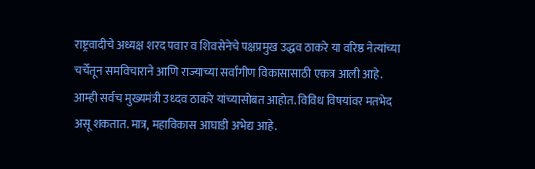राष्ट्रवादीचे अध्यक्ष शरद पवार व शिवसेनेचे पक्षप्रमुख उद्धव ठाकरे या वरिष्ठ नेत्यांच्या चर्चेतून समविचाराने आणि राज्याच्या सर्वांगीण विकासासाठी एकत्र आली आहे. आम्ही सर्वच मुख्यमंत्री उध्दव ठाकरे यांच्यासोबत आहोत. विविध विषयांवर मतभेद असू शकतात. मात्र, महाविकास आघाडी अभेद्य आहे.